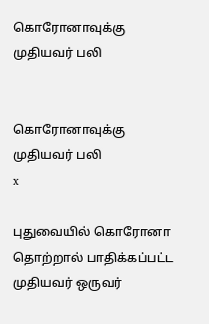கொரோனாவுக்கு முதியவர் பலி


கொரோனாவுக்கு முதியவர் பலி
x

புதுவையில் கொரோனா தொற்றால் பாதிக்கப்பட்ட முதியவர் ஒருவர்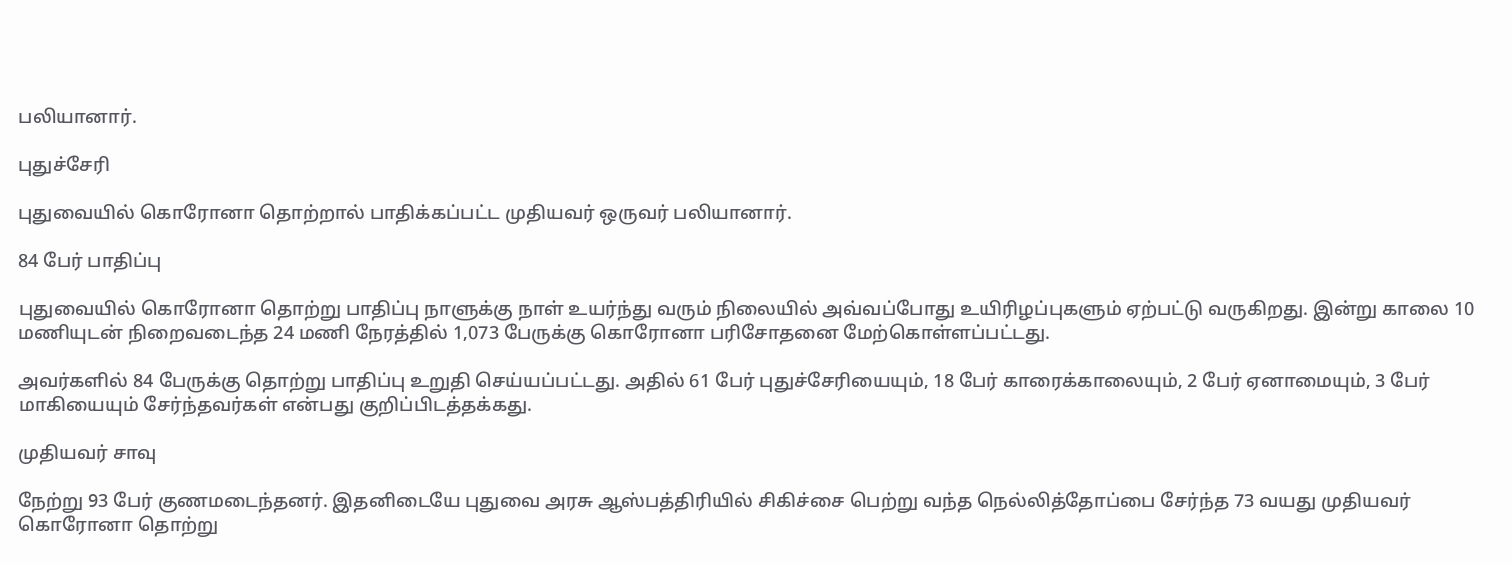பலியானார்.

புதுச்சேரி

புதுவையில் கொரோனா தொற்றால் பாதிக்கப்பட்ட முதியவர் ஒருவர் பலியானார்.

84 பேர் பாதிப்பு

புதுவையில் கொரோனா தொற்று பாதிப்பு நாளுக்கு நாள் உயர்ந்து வரும் நிலையில் அவ்வப்போது உயிரிழப்புகளும் ஏற்பட்டு வருகிறது. இன்று காலை 10 மணியுடன் நிறைவடைந்த 24 மணி நேரத்தில் 1,073 பேருக்கு கொரோனா பரிசோதனை மேற்கொள்ளப்பட்டது.

அவர்களில் 84 பேருக்கு தொற்று பாதிப்பு உறுதி செய்யப்பட்டது. அதில் 61 பேர் புதுச்சேரியையும், 18 பேர் காரைக்காலையும், 2 பேர் ஏனாமையும், 3 பேர் மாகியையும் சேர்ந்தவர்கள் என்பது குறிப்பிடத்தக்கது.

முதியவர் சாவு

நேற்று 93 பேர் குணமடைந்தனர். இதனிடையே புதுவை அரசு ஆஸ்பத்திரியில் சிகிச்சை பெற்று வந்த நெல்லித்தோப்பை சேர்ந்த 73 வயது முதியவர் கொரோனா தொற்று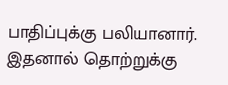பாதிப்புக்கு பலியானார். இதனால் தொற்றுக்கு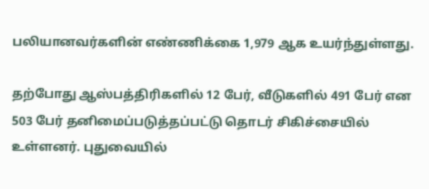பலியானவர்களின் எண்ணிக்கை 1,979 ஆக உயர்ந்துள்ளது.

தற்போது ஆஸ்பத்திரிகளில் 12 பேர், வீடுகளில் 491 பேர் என 503 பேர் தனிமைப்படுத்தப்பட்டு தொடர் சிகிச்சையில் உள்ளனர். புதுவையில்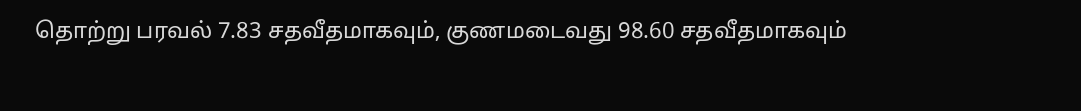தொற்று பரவல் 7.83 சதவீதமாகவும், குணமடைவது 98.60 சதவீதமாகவும்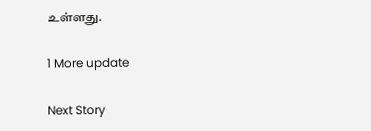உள்ளது.

1 More update

Next Story